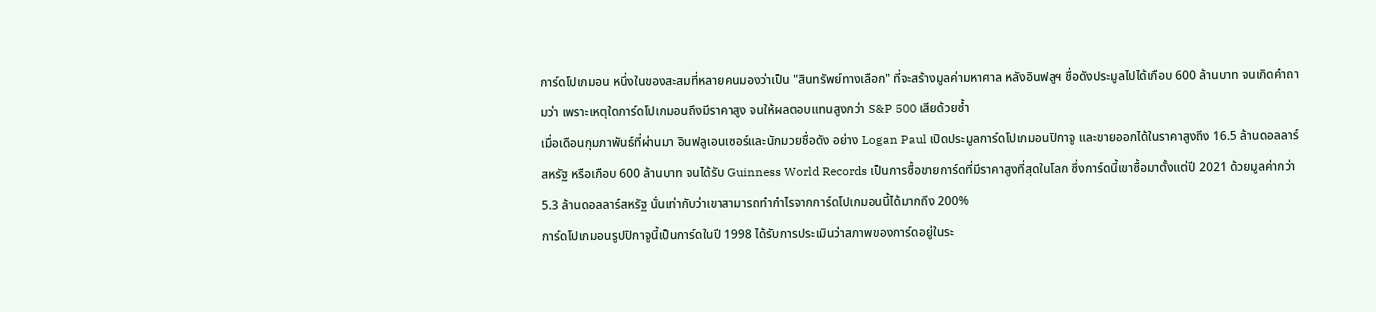การ์ดโปเกมอน หนึ่งในของสะสมที่หลายคนมองว่าเป็น "สินทรัพย์ทางเลือก" ที่จะสร้างมูลค่ามหาศาล หลังอินฟลูฯ ชื่อดังประมูลไปได้เกือบ 600 ล้านบาท จนเกิดคำถามว่า เพราะเหตุใดการ์ดโปเกมอนถึงมีราคาสูง จนให้ผลตอบแทนสูงกว่า S&P 500 เสียด้วยซ้ำ
เมื่อเดือนกุมภาพันธ์ที่ผ่านมา อินฟลูเอนเซอร์และนักมวยชื่อดัง อย่าง Logan Paul เปิดประมูลการ์ดโปเกมอนปิกาจู และขายออกได้ในราคาสูงถึง 16.5 ล้านดอลลาร์สหรัฐ หรือเกือบ 600 ล้านบาท จนได้รับ Guinness World Records เป็นการซื้อขายการ์ดที่มีราคาสูงที่สุดในโลก ซึ่งการ์ดนี้เขาซื้อมาตั้งแต่ปี 2021 ด้วยมูลค่ากว่า 5.3 ล้านดอลลาร์สหรัฐ นั่นเท่ากับว่าเขาสามารถทำกำไรจากการ์ดโปเกมอนนี้ได้มากถึง 200%
การ์ดโปเกมอนรูปปิกาจูนี้เป็นการ์ดในปี 1998 ได้รับการประเมินว่าสภาพของการ์ดอยู่ในระ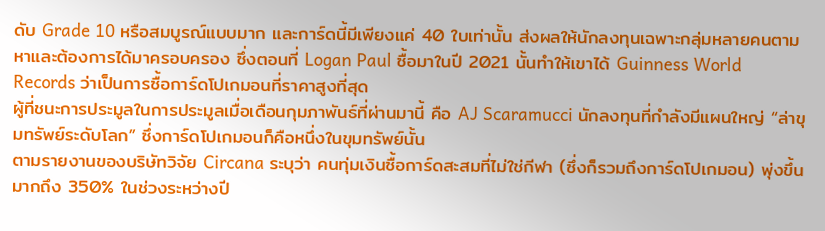ดับ Grade 10 หรือสมบูรณ์แบบมาก และการ์ดนี้มีเพียงแค่ 40 ใบเท่านั้น ส่งผลให้นักลงทุนเฉพาะกลุ่มหลายคนตามหาและต้องการได้มาครอบครอง ซึ่งตอนที่ Logan Paul ซื้อมาในปี 2021 นั้นทำให้เขาได้ Guinness World Records ว่าเป็นการซื้อการ์ดโปเกมอนที่ราคาสูงที่สุด
ผู้ที่ชนะการประมูลในการประมูลเมื่อเดือนกุมภาพันธ์ที่ผ่านมานี้ คือ AJ Scaramucci นักลงทุนที่กำลังมีแผนใหญ่ “ล่าขุมทรัพย์ระดับโลก” ซึ่งการ์ดโปเกมอนก็คือหนึ่งในขุมทรัพย์นั้น
ตามรายงานของบริษัทวิจัย Circana ระบุว่า คนทุ่มเงินซื้อการ์ดสะสมที่ไม่ใช่กีฬา (ซึ่งก็รวมถึงการ์ดโปเกมอน) พุ่งขึ้นมากถึง 350% ในช่วงระหว่างปี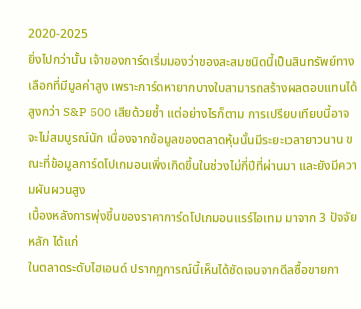2020-2025
ยิ่งไปกว่านั้น เจ้าของการ์ดเริ่มมองว่าของสะสมชนิดนี้เป็นสินทรัพย์ทางเลือกที่มีมูลค่าสูง เพราะการ์ดหายากบางใบสามารถสร้างผลตอบแทนได้สูงกว่า S&P 500 เสียด้วยซ้ำ แต่อย่างไรก็ตาม การเปรียบเทียบนี้อาจจะไม่สมบูรณ์นัก เนื่องจากข้อมูลของตลาดหุ้นนั้นมีระยะเวลายาวนาน ขณะที่ข้อมูลการ์ดโปเกมอนเพิ่งเกิดขึ้นในช่วงไม่กี่ปีที่ผ่านมา และยังมีความผันผวนสูง
เบื้องหลังการพุ่งขึ้นของราคาการ์ดโปเกมอนแรร์ไอเทม มาจาก 3 ปัจจัยหลัก ได้แก่
ในตลาดระดับไฮเอนด์ ปรากฏการณ์นี้เห็นได้ชัดเจนจากดีลซื้อขายกา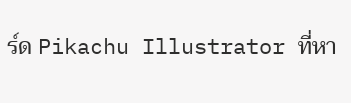ร์ด Pikachu Illustrator ที่หา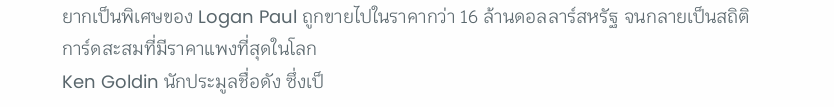ยากเป็นพิเศษของ Logan Paul ถูกขายไปในราคากว่า 16 ล้านดอลลาร์สหรัฐ จนกลายเป็นสถิติการ์ดสะสมที่มีราคาแพงที่สุดในโลก
Ken Goldin นักประมูลชื่อดัง ซึ่งเป็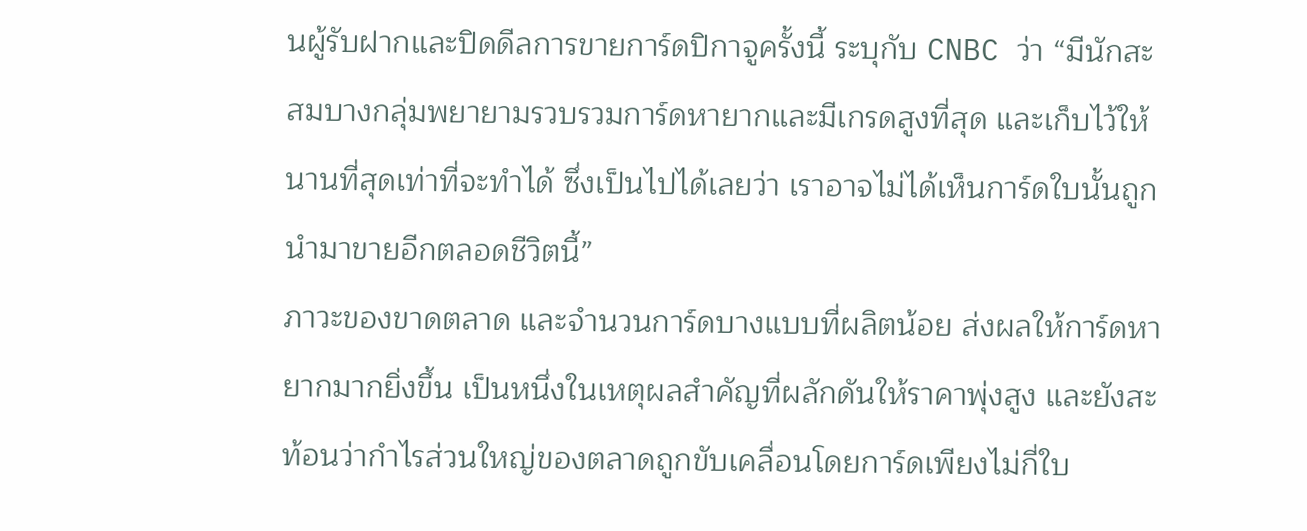นผู้รับฝากและปิดดีลการขายการ์ดปิกาจูครั้งนี้ ระบุกับ CNBC ว่า “มีนักสะสมบางกลุ่มพยายามรวบรวมการ์ดหายากและมีเกรดสูงที่สุด และเก็บไว้ให้นานที่สุดเท่าที่จะทำได้ ซึ่งเป็นไปได้เลยว่า เราอาจไม่ได้เห็นการ์ดใบนั้นถูกนำมาขายอีกตลอดชีวิตนี้”
ภาวะของขาดตลาด และจำนวนการ์ดบางแบบที่ผลิตน้อย ส่งผลให้การ์ดหายากมากยิ่งขึ้น เป็นหนึ่งในเหตุผลสำคัญที่ผลักดันให้ราคาพุ่งสูง และยังสะท้อนว่ากำไรส่วนใหญ่ของตลาดถูกขับเคลื่อนโดยการ์ดเพียงไม่กี่ใบ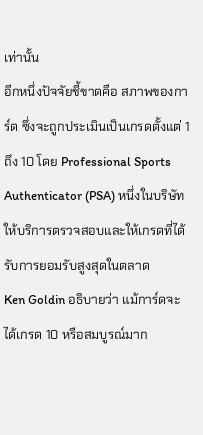เท่านั้น
อีกหนึ่งปัจจัยชี้ขาดคือ สภาพของการ์ด ซึ่งจะถูกประเมินเป็นเกรดตั้งแต่ 1 ถึง 10 โดย Professional Sports Authenticator (PSA) หนึ่งในบริษัทให้บริการตรวจสอบและให้เกรดที่ได้รับการยอมรับสูงสุดในตลาด
Ken Goldin อธิบายว่า แม้การ์ดจะได้เกรด 10 หรือสมบูรณ์มาก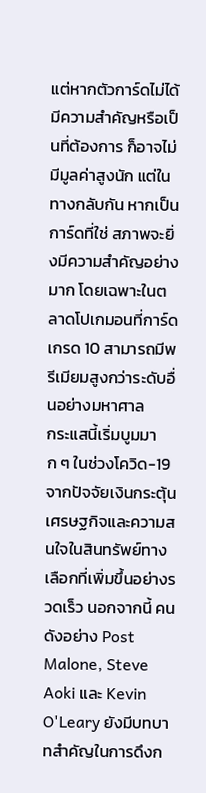แต่หากตัวการ์ดไม่ได้มีความสำคัญหรือเป็นที่ต้องการ ก็อาจไม่มีมูลค่าสูงนัก แต่ในทางกลับกัน หากเป็นการ์ดที่ใช่ สภาพจะยิ่งมีความสำคัญอย่างมาก โดยเฉพาะในตลาดโปเกมอนที่การ์ดเกรด 10 สามารถมีพรีเมียมสูงกว่าระดับอื่นอย่างมหาศาล
กระแสนี้เริ่มบูมมาก ๆ ในช่วงโควิด-19 จากปัจจัยเงินกระตุ้นเศรษฐกิจและความสนใจในสินทรัพย์ทางเลือกที่เพิ่มขึ้นอย่างรวดเร็ว นอกจากนี้ คนดังอย่าง Post Malone, Steve Aoki และ Kevin O'Leary ยังมีบทบาทสำคัญในการดึงก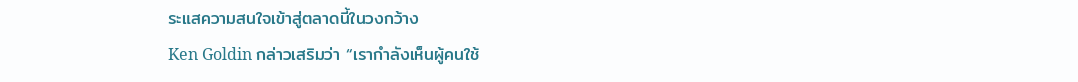ระแสความสนใจเข้าสู่ตลาดนี้ในวงกว้าง
Ken Goldin กล่าวเสริมว่า “เรากำลังเห็นผู้คนใช้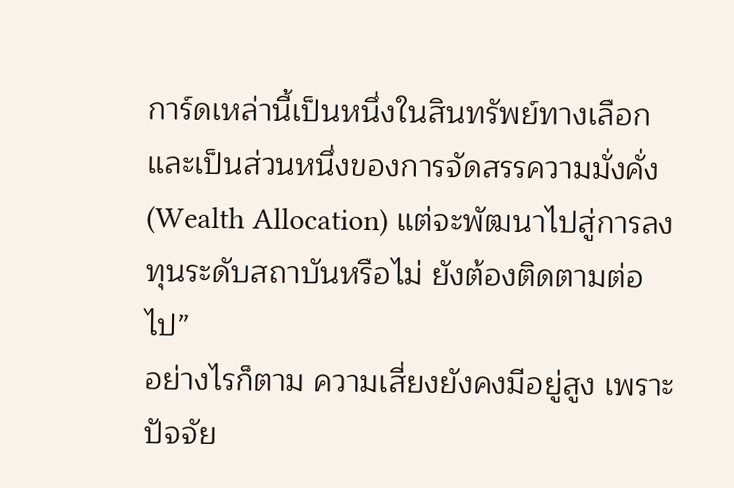การ์ดเหล่านี้เป็นหนึ่งในสินทรัพย์ทางเลือก และเป็นส่วนหนึ่งของการจัดสรรความมั่งคั่ง (Wealth Allocation) แต่จะพัฒนาไปสู่การลงทุนระดับสถาบันหรือไม่ ยังต้องติดตามต่อไป”
อย่างไรก็ตาม ความเสี่ยงยังคงมีอยู่สูง เพราะปัจจัย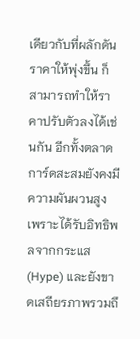เดียวกับที่ผลักดันราคาให้พุ่งขึ้น ก็สามารถทำให้ราคาปรับตัวลงได้เช่นกัน อีกทั้งตลาดการ์ดสะสมยังคงมีความผันผวนสูง เพราะได้รับอิทธิพลจากกระแส (Hype) และยังขาดเสถียรภาพรวมถึ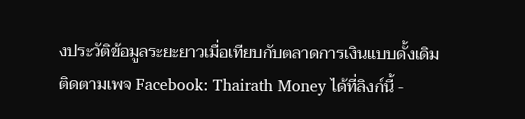งประวัติข้อมูลระยะยาวเมื่อเทียบกับตลาดการเงินแบบดั้งเดิม
ติดตามเพจ Facebook: Thairath Money ได้ที่ลิงก์นี้ -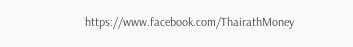https://www.facebook.com/ThairathMoney